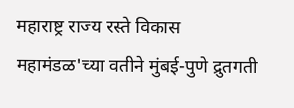महाराष्ट्र राज्य रस्ते विकास महामंडळ'च्या वतीने मुंबई-पुणे द्रुतगती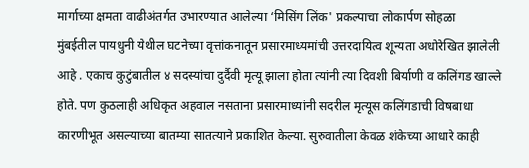मार्गाच्या क्षमता वाढीअंतर्गत उभारण्यात आलेल्या ‘मिसिंग लिंक' प्रकल्पाचा लोकार्पण सोहळा
मुंबईतील पायधुनी येथील घटनेच्या वृत्तांकनातून प्रसारमाध्यमांची उत्तरदायित्व शून्यता अधोरेखित झालेली आहे . एकाच कुटुंबातील ४ सदस्यांचा दुर्दैवी मृत्यू झाला होता त्यांनी त्या दिवशी बिर्याणी व कलिंगड खाल्ले होते. पण कुठलाही अधिकृत अहवाल नसताना प्रसारमाध्यांनी सदरील मृत्यूस कलिंगडाची विषबाधा कारणीभूत असल्याच्या बातम्या सातत्याने प्रकाशित केल्या. सुरुवातीला केवळ शंकेच्या आधारे काही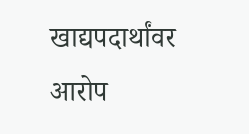खाद्यपदार्थांवर आरोप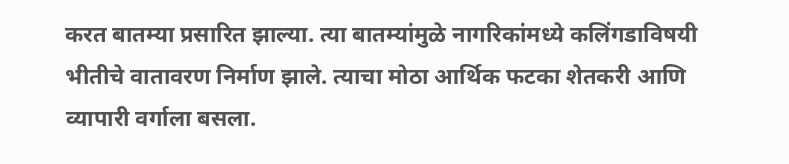करत बातम्या प्रसारित झाल्या. त्या बातम्यांमुळे नागरिकांमध्ये कलिंगडाविषयी भीतीचे वातावरण निर्माण झाले. त्याचा मोठा आर्थिक फटका शेतकरी आणि व्यापारी वर्गाला बसला.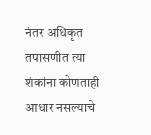नंतर अधिकृत तपासणीत त्या शंकांना कोणताही आधार नसल्याचे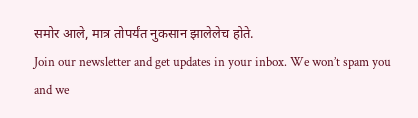समोर आले, मात्र तोपर्यंत नुकसान झालेलेच होते.
Join our newsletter and get updates in your inbox. We won’t spam you and we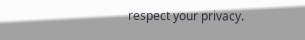respect your privacy.